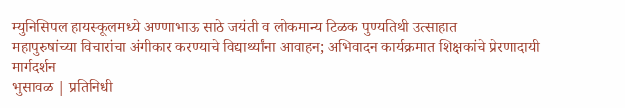म्युनिसिपल हायस्कूलमध्ये अण्णाभाऊ साठे जयंती व लोकमान्य टिळक पुण्यतिथी उत्साहात
महापुरुषांच्या विचारांचा अंगीकार करण्याचे विद्यार्थ्यांना आवाहन; अभिवादन कार्यक्रमात शिक्षकांचे प्रेरणादायी मार्गदर्शन
भुसावळ | प्रतिनिधी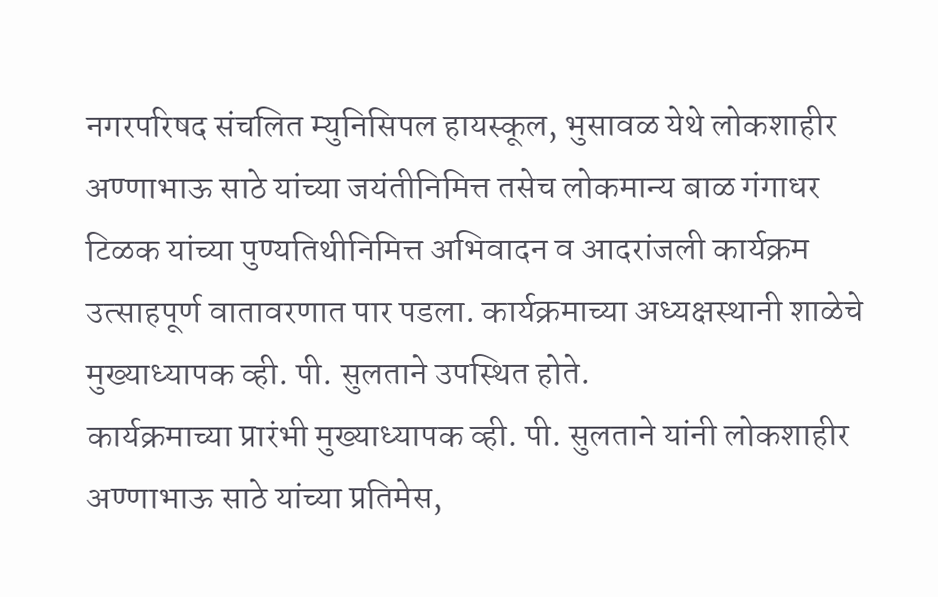नगरपरिषद संचलित म्युनिसिपल हायस्कूल, भुसावळ येथे लोकशाहीर अण्णाभाऊ साठे यांच्या जयंतीनिमित्त तसेच लोकमान्य बाळ गंगाधर टिळक यांच्या पुण्यतिथीनिमित्त अभिवादन व आदरांजली कार्यक्रम उत्साहपूर्ण वातावरणात पार पडला. कार्यक्रमाच्या अध्यक्षस्थानी शाळेचे मुख्याध्यापक व्ही. पी. सुलताने उपस्थित होते.
कार्यक्रमाच्या प्रारंभी मुख्याध्यापक व्ही. पी. सुलताने यांनी लोकशाहीर अण्णाभाऊ साठे यांच्या प्रतिमेस,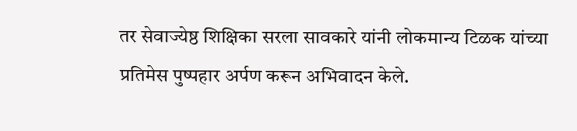तर सेवाज्येष्ठ शिक्षिका सरला सावकारे यांनी लोकमान्य टिळक यांच्या प्रतिमेस पुष्पहार अर्पण करून अभिवादन केले.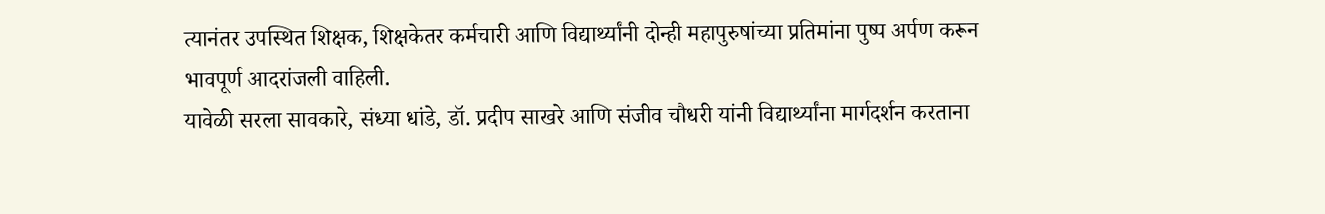त्यानंतर उपस्थित शिक्षक, शिक्षकेतर कर्मचारी आणि विद्यार्थ्यांनी दोन्ही महापुरुषांच्या प्रतिमांना पुष्प अर्पण करून भावपूर्ण आदरांजली वाहिली.
यावेळी सरला सावकारे, संध्या धांडे, डॉ. प्रदीप साखरे आणि संजीव चौधरी यांनी विद्यार्थ्यांना मार्गदर्शन करताना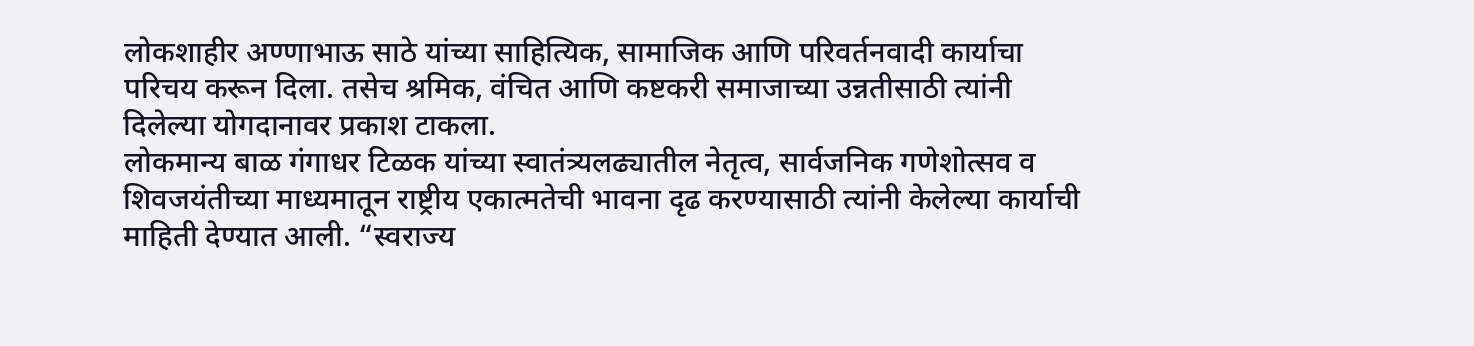लोकशाहीर अण्णाभाऊ साठे यांच्या साहित्यिक, सामाजिक आणि परिवर्तनवादी कार्याचा परिचय करून दिला. तसेच श्रमिक, वंचित आणि कष्टकरी समाजाच्या उन्नतीसाठी त्यांनी दिलेल्या योगदानावर प्रकाश टाकला.
लोकमान्य बाळ गंगाधर टिळक यांच्या स्वातंत्र्यलढ्यातील नेतृत्व, सार्वजनिक गणेशोत्सव व शिवजयंतीच्या माध्यमातून राष्ट्रीय एकात्मतेची भावना दृढ करण्यासाठी त्यांनी केलेल्या कार्याची माहिती देण्यात आली. “स्वराज्य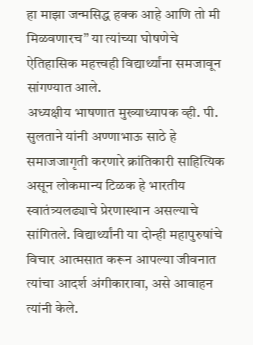हा माझा जन्मसिद्ध हक्क आहे आणि तो मी मिळवणारच” या त्यांच्या घोषणेचे ऐतिहासिक महत्त्वही विद्यार्थ्यांना समजावून सांगण्यात आले.
अध्यक्षीय भाषणात मुख्याध्यापक व्ही. पी. सुलताने यांनी अण्णाभाऊ साठे हे समाजजागृती करणारे क्रांतिकारी साहित्यिक असून लोकमान्य टिळक हे भारतीय स्वातंत्र्यलढ्याचे प्रेरणास्थान असल्याचे सांगितले. विद्यार्थ्यांनी या दोन्ही महापुरुषांचे विचार आत्मसात करून आपल्या जीवनात त्यांचा आदर्श अंगीकारावा, असे आवाहन त्यांनी केले.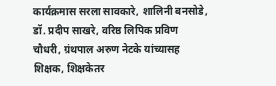कार्यक्रमास सरला सावकारे, शालिनी बनसोडे, डॉ. प्रदीप साखरे, वरिष्ठ लिपिक प्रविण चौधरी, ग्रंथपाल अरुण नेटके यांच्यासह शिक्षक, शिक्षकेतर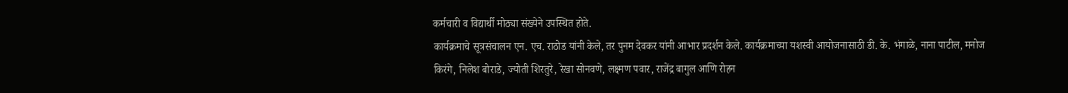कर्मचारी व विद्यार्थी मोठ्या संख्येने उपस्थित होते.
कार्यक्रमाचे सूत्रसंचालन एन. एच. राठोड यांनी केले, तर पुनम देवकर यांनी आभार प्रदर्शन केले. कार्यक्रमाच्या यशस्वी आयोजनासाठी डी. के. भंगाळे, नाना पाटील, मनोज किरंगे, निलेश बोराडे, ज्योती शिरतुरे, रेखा सोनवणे, लक्ष्मण पवार, राजेंद्र बागुल आणि रोहन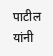पाटील यांनी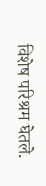विशेष परिश्रम घेतले.